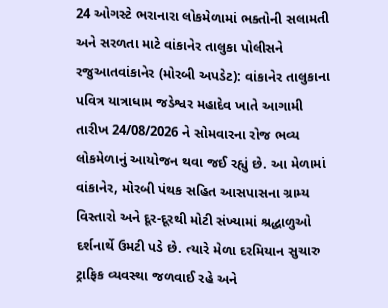24 ઓગસ્ટે ભરાનારા લોકમેળામાં ભક્તોની સલામતી અને સરળતા માટે વાંકાનેર તાલુકા પોલીસને રજુઆતવાંકાનેર (મોરબી અપડેટ): વાંકાનેર તાલુકાના પવિત્ર યાત્રાધામ જડેશ્વર મહાદેવ ખાતે આગામી તારીખ 24/08/2026 ને સોમવારના રોજ ભવ્ય લોકમેળાનું આયોજન થવા જઈ રહ્યું છે. આ મેળામાં વાંકાનેર, મોરબી પંથક સહિત આસપાસના ગ્રામ્ય વિસ્તારો અને દૂર-દૂરથી મોટી સંખ્યામાં શ્રદ્ધાળુઓ દર્શનાર્થે ઉમટી પડે છે. ત્યારે મેળા દરમિયાન સુચારુ ટ્રાફિક વ્યવસ્થા જળવાઈ રહે અને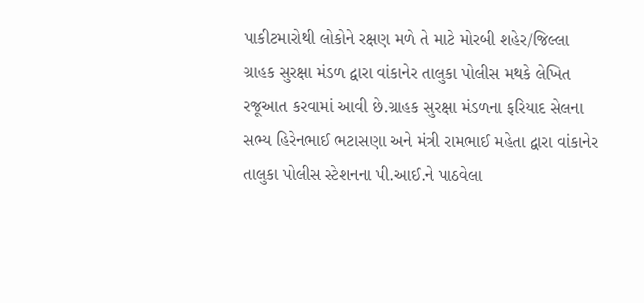પાકીટમારોથી લોકોને રક્ષણ મળે તે માટે મોરબી શહેર/જિલ્લા ગ્રાહક સુરક્ષા મંડળ દ્વારા વાંકાનેર તાલુકા પોલીસ મથકે લેખિત રજૂઆત કરવામાં આવી છે.ગ્રાહક સુરક્ષા મંડળના ફરિયાદ સેલના સભ્ય હિરેનભાઈ ભટાસણા અને મંત્રી રામભાઈ મહેતા દ્વારા વાંકાનેર તાલુકા પોલીસ સ્ટેશનના પી.આઈ.ને પાઠવેલા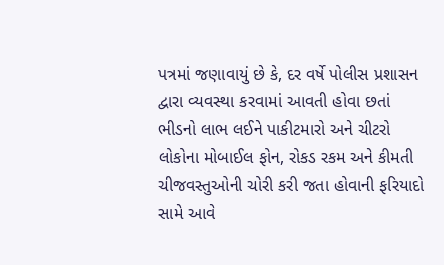પત્રમાં જણાવાયું છે કે, દર વર્ષે પોલીસ પ્રશાસન દ્વારા વ્યવસ્થા કરવામાં આવતી હોવા છતાં ભીડનો લાભ લઈને પાકીટમારો અને ચીટરો લોકોના મોબાઈલ ફોન, રોકડ રકમ અને કીમતી ચીજવસ્તુઓની ચોરી કરી જતા હોવાની ફરિયાદો સામે આવે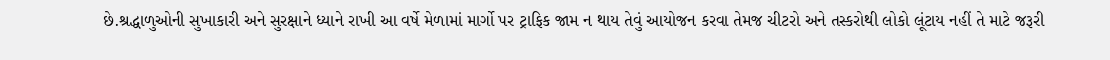છે.શ્રદ્ધાળુઓની સુખાકારી અને સુરક્ષાને ધ્યાને રાખી આ વર્ષે મેળામાં માર્ગો પર ટ્રાફિક જામ ન થાય તેવું આયોજન કરવા તેમજ ચીટરો અને તસ્કરોથી લોકો લૂંટાય નહીં તે માટે જરૂરી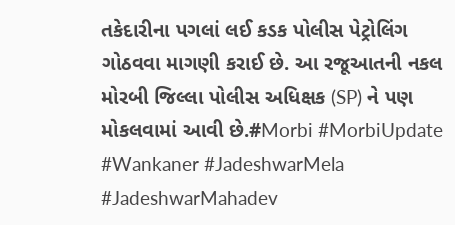તકેદારીના પગલાં લઈ કડક પોલીસ પેટ્રોલિંગ ગોઠવવા માગણી કરાઈ છે. આ રજૂઆતની નકલ મોરબી જિલ્લા પોલીસ અધિક્ષક (SP) ને પણ મોકલવામાં આવી છે.#Morbi #MorbiUpdate #Wankaner #JadeshwarMela #JadeshwarMahadev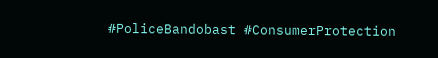#PoliceBandobast #ConsumerProtection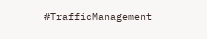#TrafficManagement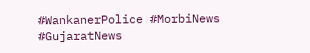#WankanerPolice #MorbiNews #GujaratNews